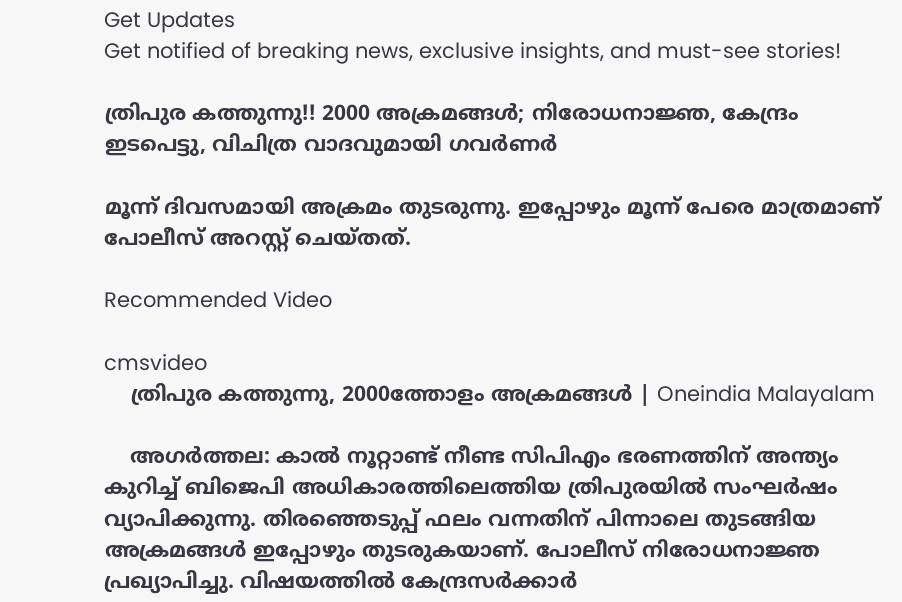Get Updates
Get notified of breaking news, exclusive insights, and must-see stories!

ത്രിപുര കത്തുന്നു!! 2000 അക്രമങ്ങള്‍; നിരോധനാജ്ഞ, കേന്ദ്രം ഇടപെട്ടു, വിചിത്ര വാദവുമായി ഗവര്‍ണര്‍

മൂന്ന് ദിവസമായി അക്രമം തുടരുന്നു. ഇപ്പോഴും മൂന്ന് പേരെ മാത്രമാണ് പോലീസ് അറസ്റ്റ് ചെയ്തത്.

Recommended Video

cmsvideo
    ത്രിപുര കത്തുന്നു, 2000ത്തോളം അക്രമങ്ങള്‍ | Oneindia Malayalam

    അഗര്‍ത്തല: കാല്‍ നൂറ്റാണ്ട് നീണ്ട സിപിഎം ഭരണത്തിന് അന്ത്യം കുറിച്ച് ബിജെപി അധികാരത്തിലെത്തിയ ത്രിപുരയില്‍ സംഘര്‍ഷം വ്യാപിക്കുന്നു. തിരഞ്ഞെടുപ്പ് ഫലം വന്നതിന് പിന്നാലെ തുടങ്ങിയ അക്രമങ്ങള്‍ ഇപ്പോഴും തുടരുകയാണ്. പോലീസ് നിരോധനാജ്ഞ പ്രഖ്യാപിച്ചു. വിഷയത്തില്‍ കേന്ദ്രസര്‍ക്കാര്‍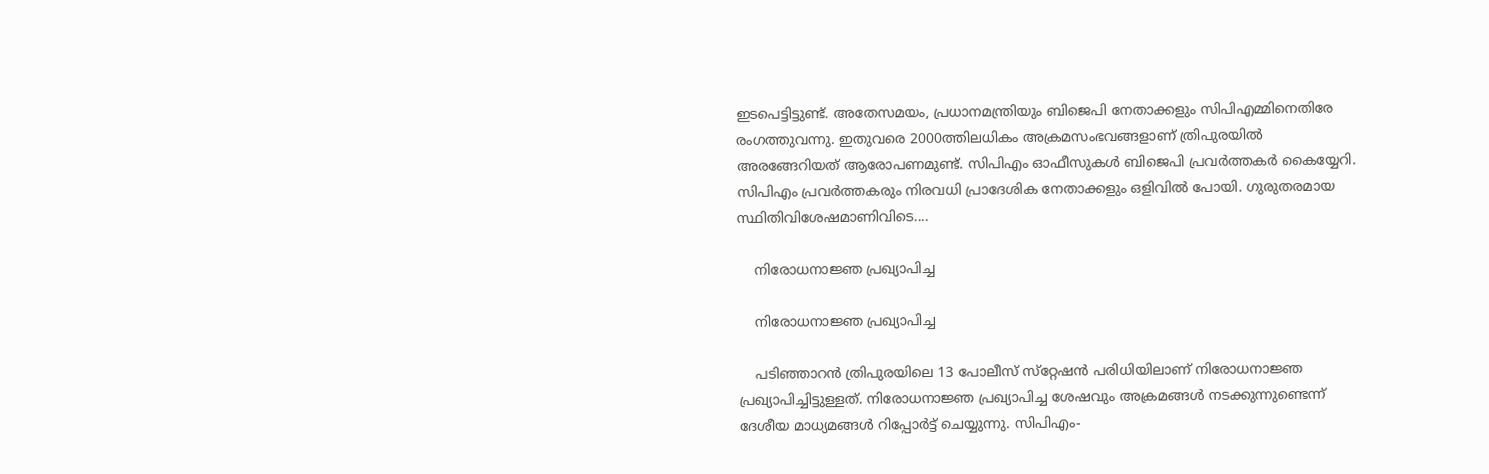ഇടപെട്ടിട്ടുണ്ട്. അതേസമയം, പ്രധാനമന്ത്രിയും ബിജെപി നേതാക്കളും സിപിഎമ്മിനെതിരേ രംഗത്തുവന്നു. ഇതുവരെ 2000ത്തിലധികം അക്രമസംഭവങ്ങളാണ് ത്രിപുരയില്‍ അരങ്ങേറിയത് ആരോപണമുണ്ട്. സിപിഎം ഓഫീസുകള്‍ ബിജെപി പ്രവര്‍ത്തകര്‍ കൈയ്യേറി. സിപിഎം പ്രവര്‍ത്തകരും നിരവധി പ്രാദേശിക നേതാക്കളും ഒളിവില്‍ പോയി. ഗുരുതരമായ സ്ഥിതിവിശേഷമാണിവിടെ....

    നിരോധനാജ്ഞ പ്രഖ്യാപിച്ച

    നിരോധനാജ്ഞ പ്രഖ്യാപിച്ച

    പടിഞ്ഞാറന്‍ ത്രിപുരയിലെ 13 പോലീസ് സ്‌റ്റേഷന്‍ പരിധിയിലാണ് നിരോധനാജ്ഞ പ്രഖ്യാപിച്ചിട്ടുള്ളത്. നിരോധനാജ്ഞ പ്രഖ്യാപിച്ച ശേഷവും അക്രമങ്ങള്‍ നടക്കുന്നുണ്ടെന്ന് ദേശീയ മാധ്യമങ്ങള്‍ റിപ്പോര്‍ട്ട് ചെയ്യുന്നു. സിപിഎം-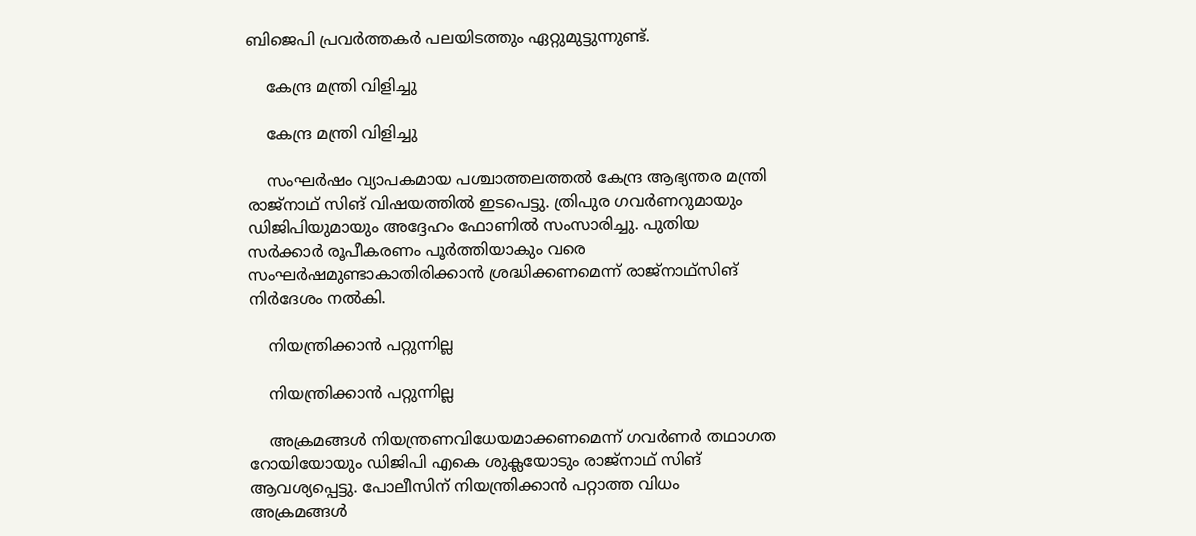ബിജെപി പ്രവര്‍ത്തകര്‍ പലയിടത്തും ഏറ്റുമുട്ടുന്നുണ്ട്.

    കേന്ദ്ര മന്ത്രി വിളിച്ചു

    കേന്ദ്ര മന്ത്രി വിളിച്ചു

    സംഘര്‍ഷം വ്യാപകമായ പശ്ചാത്തലത്തല്‍ കേന്ദ്ര ആഭ്യന്തര മന്ത്രി രാജ്‌നാഥ് സിങ് വിഷയത്തില്‍ ഇടപെട്ടു. ത്രിപുര ഗവര്‍ണറുമായും ഡിജിപിയുമായും അദ്ദേഹം ഫോണില്‍ സംസാരിച്ചു. പുതിയ സര്‍ക്കാര്‍ രൂപീകരണം പൂര്‍ത്തിയാകും വരെ സംഘര്‍ഷമുണ്ടാകാതിരിക്കാന്‍ ശ്രദ്ധിക്കണമെന്ന് രാജ്‌നാഥ്‌സിങ് നിര്‍ദേശം നല്‍കി.

    നിയന്ത്രിക്കാന്‍ പറ്റുന്നില്ല

    നിയന്ത്രിക്കാന്‍ പറ്റുന്നില്ല

    അക്രമങ്ങള്‍ നിയന്ത്രണവിധേയമാക്കണമെന്ന് ഗവര്‍ണര്‍ തഥാഗത റോയിയോയും ഡിജിപി എകെ ശുക്ലയോടും രാജ്‌നാഥ് സിങ് ആവശ്യപ്പെട്ടു. പോലീസിന് നിയന്ത്രിക്കാന്‍ പറ്റാത്ത വിധം അക്രമങ്ങള്‍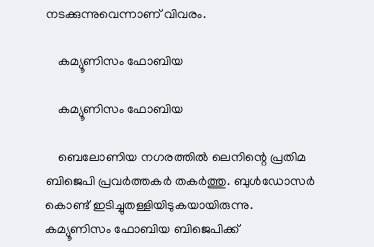നടക്കുന്നുവെന്നാണ് വിവരം.

    കമ്യൂണിസം ഫോബിയ

    കമ്യൂണിസം ഫോബിയ

    ബെലോണിയ നഗരത്തില്‍ ലെനിന്റെ പ്രതിമ ബിജെപി പ്രവര്‍ത്തകര്‍ തകര്‍ത്തു. ബുള്‍ഡോസര്‍ കൊണ്ട് ഇടിച്ചുതള്ളിയിടുകയായിരുന്നു. കമ്യൂണിസം ഫോബിയ ബിജെപിക്ക്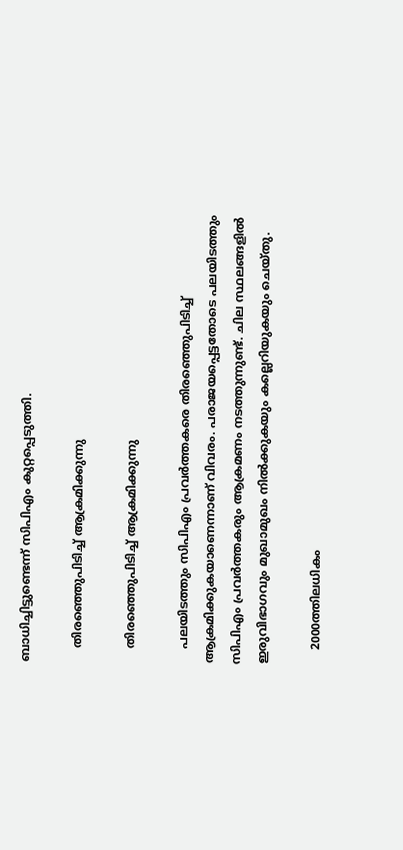ബാധിച്ചിട്ടുണ്ടെന്ന് സിപിഎം കുറ്റപ്പെടുത്തി.

    തിരഞ്ഞെുപിടിച്ച് ആക്രമിക്കുന്നു

    തിരഞ്ഞെുപിടിച്ച് ആക്രമിക്കുന്നു

    പലയിടത്തും സിപിഎം പ്രവര്‍ത്തകരെ തിരഞ്ഞെുപിടിച്ച് ആക്രമിക്കുകയാണെന്നാണ് വിവരം. പരാജയപ്പെട്ടതോടെ പലയിടത്തും സിപിഎം പ്രവര്‍ത്തകരും ആക്രമണം നടത്തുന്നുണ്ട്. ചില സ്ഥലങ്ങളില്‍ ഇരുവിഭാഗവും മുഖാമുഖം നില്‍ക്കുകയും കല്ലെറിയുകയും ചെയ്തു.

    2000ത്തിലധികം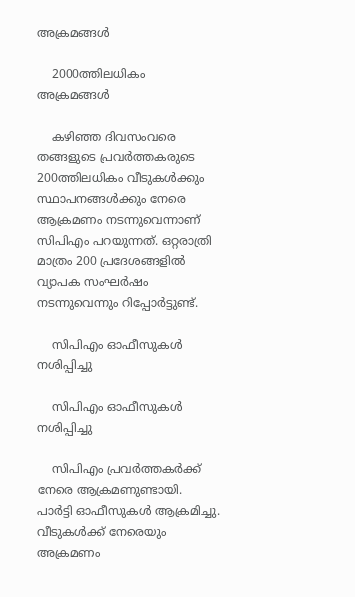അക്രമങ്ങള്‍

    2000ത്തിലധികം അക്രമങ്ങള്‍

    കഴിഞ്ഞ ദിവസംവരെ തങ്ങളുടെ പ്രവര്‍ത്തകരുടെ 200ത്തിലധികം വീടുകള്‍ക്കും സ്ഥാപനങ്ങള്‍ക്കും നേരെ ആക്രമണം നടന്നുവെന്നാണ് സിപിഎം പറയുന്നത്. ഒറ്റരാത്രി മാത്രം 200 പ്രദേശങ്ങളില്‍ വ്യാപക സംഘര്‍ഷം നടന്നുവെന്നും റിപ്പോര്‍ട്ടുണ്ട്.

    സിപിഎം ഓഫീസുകള്‍ നശിപ്പിച്ചു

    സിപിഎം ഓഫീസുകള്‍ നശിപ്പിച്ചു

    സിപിഎം പ്രവര്‍ത്തകര്‍ക്ക് നേരെ ആക്രമണുണ്ടായി. പാര്‍ട്ടി ഓഫീസുകള്‍ ആക്രമിച്ചു. വീടുകള്‍ക്ക് നേരെയും അക്രമണം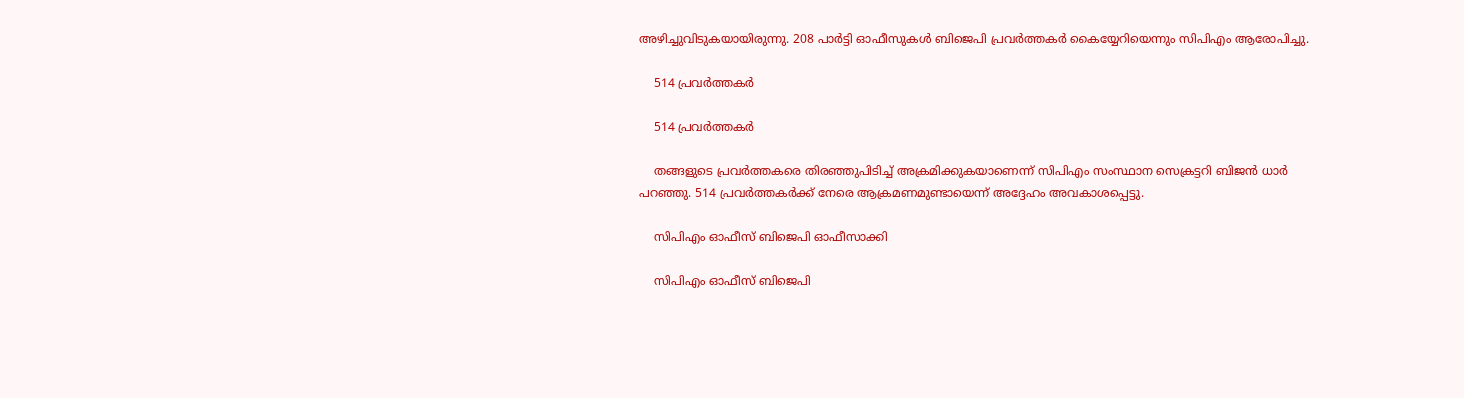അഴിച്ചുവിടുകയായിരുന്നു. 208 പാര്‍ട്ടി ഓഫീസുകള്‍ ബിജെപി പ്രവര്‍ത്തകര്‍ കൈയ്യേറിയെന്നും സിപിഎം ആരോപിച്ചു.

    514 പ്രവര്‍ത്തകര്‍

    514 പ്രവര്‍ത്തകര്‍

    തങ്ങളുടെ പ്രവര്‍ത്തകരെ തിരഞ്ഞുപിടിച്ച് അക്രമിക്കുകയാണെന്ന് സിപിഎം സംസ്ഥാന സെക്രട്ടറി ബിജന്‍ ധാര്‍ പറഞ്ഞു. 514 പ്രവര്‍ത്തകര്‍ക്ക് നേരെ ആക്രമണമുണ്ടായെന്ന് അദ്ദേഹം അവകാശപ്പെട്ടു.

    സിപിഎം ഓഫീസ് ബിജെപി ഓഫീസാക്കി

    സിപിഎം ഓഫീസ് ബിജെപി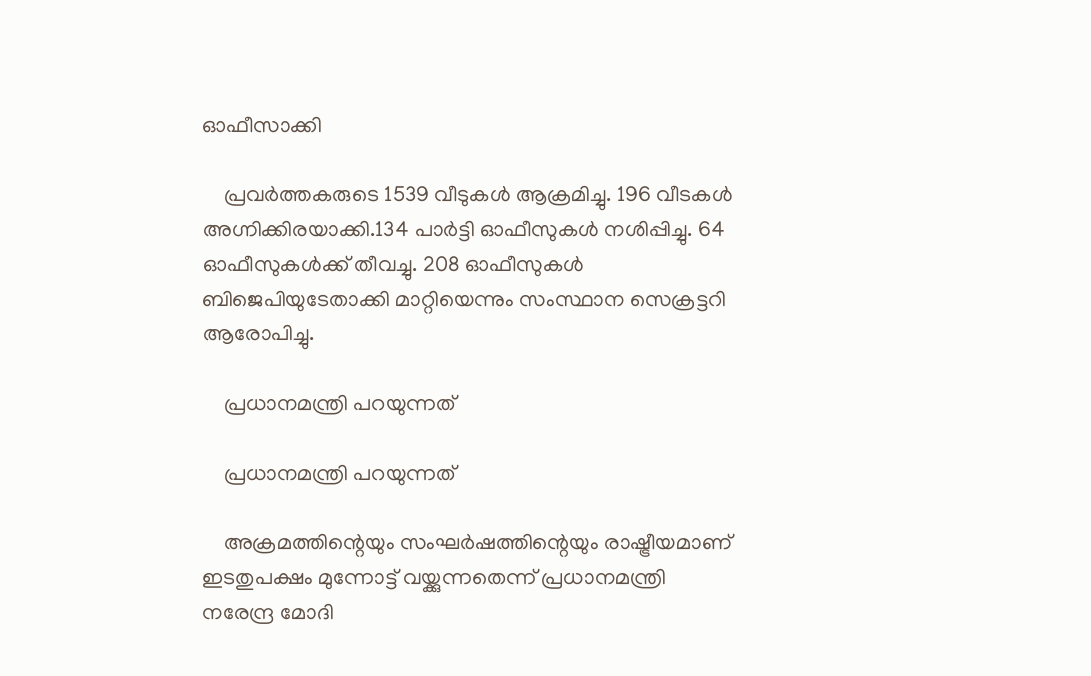ഓഫീസാക്കി

    പ്രവര്‍ത്തകരുടെ 1539 വീടുകള്‍ ആക്രമിച്ചു. 196 വീടകള്‍ അഗ്നിക്കിരയാക്കി.134 പാര്‍ട്ടി ഓഫീസുകള്‍ നശിപ്പിച്ചു. 64 ഓഫീസുകള്‍ക്ക് തീവച്ചു. 208 ഓഫീസുകള്‍ ബിജെപിയുടേതാക്കി മാറ്റിയെന്നും സംസ്ഥാന സെക്രട്ടറി ആരോപിച്ചു.

    പ്രധാനമന്ത്രി പറയുന്നത്

    പ്രധാനമന്ത്രി പറയുന്നത്

    അക്രമത്തിന്റെയും സംഘര്‍ഷത്തിന്റെയും രാഷ്ട്രീയമാണ് ഇടതുപക്ഷം മുന്നോട്ട് വയ്ക്കുന്നതെന്ന് പ്രധാനമന്ത്രി നരേന്ദ്ര മോദി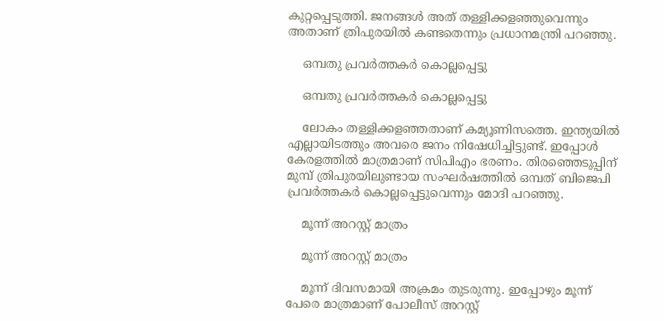കുറ്റപ്പെടുത്തി. ജനങ്ങള്‍ അത് തള്ളിക്കളഞ്ഞുവെന്നും അതാണ് ത്രിപുരയില്‍ കണ്ടതെന്നും പ്രധാനമന്ത്രി പറഞ്ഞു.

    ഒമ്പതു പ്രവര്‍ത്തകര്‍ കൊല്ലപ്പെട്ടു

    ഒമ്പതു പ്രവര്‍ത്തകര്‍ കൊല്ലപ്പെട്ടു

    ലോകം തള്ളിക്കളഞ്ഞതാണ് കമ്യൂണിസത്തെ. ഇന്ത്യയില്‍ എല്ലായിടത്തും അവരെ ജനം നിഷേധിച്ചിട്ടുണ്ട്. ഇപ്പോള്‍ കേരളത്തില്‍ മാത്രമാണ് സിപിഎം ഭരണം. തിരഞ്ഞെടുപ്പിന് മുമ്പ് ത്രിപുരയിലുണ്ടായ സംഘര്‍ഷത്തില്‍ ഒമ്പത് ബിജെപി പ്രവര്‍ത്തകര്‍ കൊല്ലപ്പെട്ടുവെന്നും മോദി പറഞ്ഞു.

    മൂന്ന് അറസ്റ്റ് മാത്രം

    മൂന്ന് അറസ്റ്റ് മാത്രം

    മൂന്ന് ദിവസമായി അക്രമം തുടരുന്നു. ഇപ്പോഴും മൂന്ന് പേരെ മാത്രമാണ് പോലീസ് അറസ്റ്റ്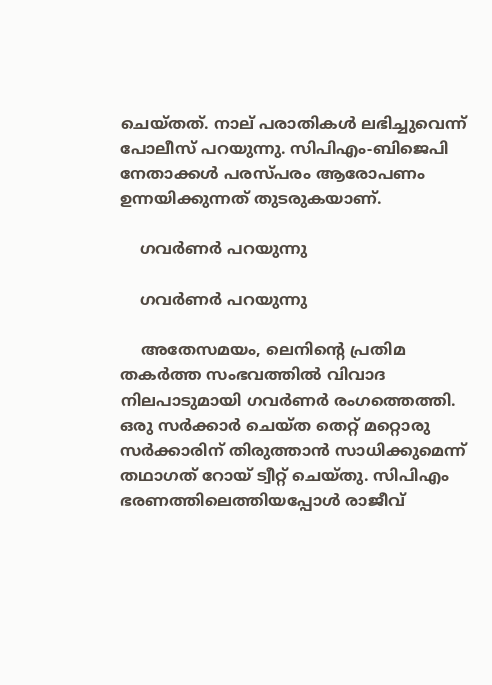ചെയ്തത്. നാല് പരാതികള്‍ ലഭിച്ചുവെന്ന് പോലീസ് പറയുന്നു. സിപിഎം-ബിജെപി നേതാക്കള്‍ പരസ്പരം ആരോപണം ഉന്നയിക്കുന്നത് തുടരുകയാണ്.

    ഗവര്‍ണര്‍ പറയുന്നു

    ഗവര്‍ണര്‍ പറയുന്നു

    അതേസമയം, ലെനിന്റെ പ്രതിമ തകര്‍ത്ത സംഭവത്തില്‍ വിവാദ നിലപാടുമായി ഗവര്‍ണര്‍ രംഗത്തെത്തി. ഒരു സര്‍ക്കാര്‍ ചെയ്ത തെറ്റ് മറ്റൊരു സര്‍ക്കാരിന് തിരുത്താന്‍ സാധിക്കുമെന്ന് തഥാഗത് റോയ് ട്വീറ്റ് ചെയ്തു. സിപിഎം ഭരണത്തിലെത്തിയപ്പോള്‍ രാജീവ്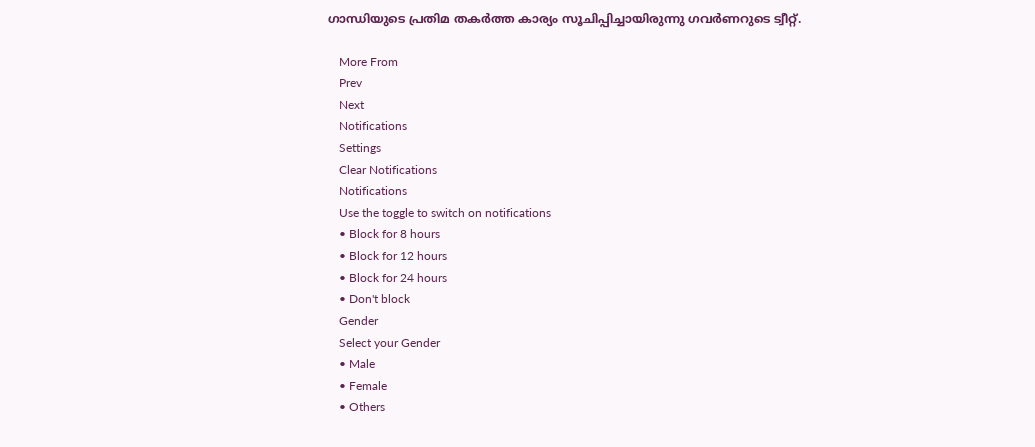ഗാന്ധിയുടെ പ്രതിമ തകര്‍ത്ത കാര്യം സൂചിപ്പിച്ചായിരുന്നു ഗവര്‍ണറുടെ ട്വീറ്റ്.

    More From
    Prev
    Next
    Notifications
    Settings
    Clear Notifications
    Notifications
    Use the toggle to switch on notifications
    • Block for 8 hours
    • Block for 12 hours
    • Block for 24 hours
    • Don't block
    Gender
    Select your Gender
    • Male
    • Female
    • Others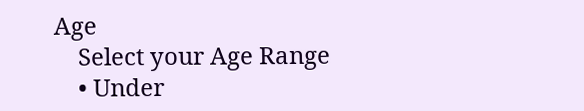Age
    Select your Age Range
    • Under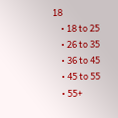18
    • 18 to 25
    • 26 to 35
    • 36 to 45
    • 45 to 55
    • 55+